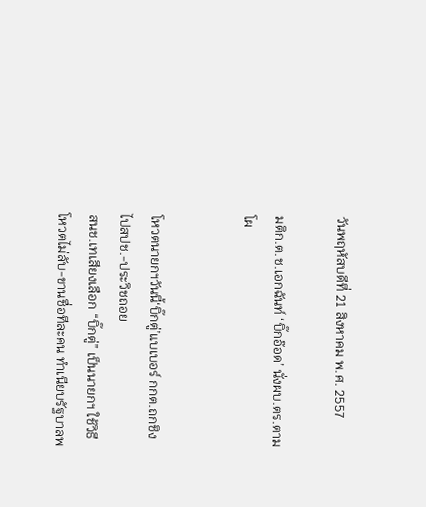วันพฤหัสบดีที่ 21 สิงหาคม พ.ศ. 2557

มติก.ต.ช.เอกฉันท์ ‘บิ๊กอ๊อด’ นั่งผบ.ตร.ตามโผ


โหวตนายกฯวันนี้‘บิ๊กตู่’แบเบอร์ กกต.ถกชิงไปสปช.-ประวิชถอย
สนช.เทเสียงเลือก “บิ๊กตู่” เป็นนายกฯ ใช้วิธีโหวตไม่ลับ-ขานชื่อทีละคน ทำเนียบรัฐบาลพ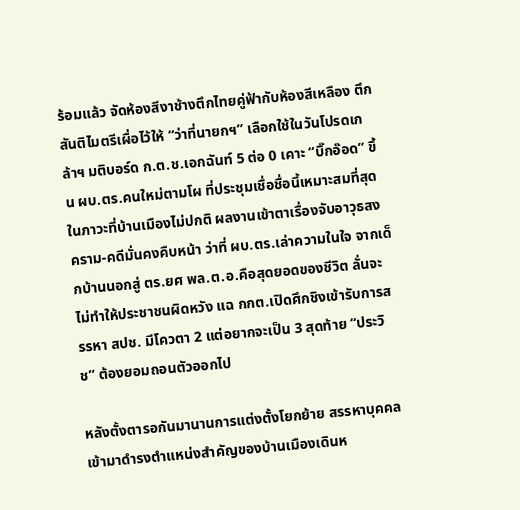ร้อมแล้ว จัดห้องสีงาช้างตึกไทยคู่ฟ้ากับห้องสีเหลือง ตึกสันติไมตรีเผื่อไว้ให้ “ว่าที่นายกฯ” เลือกใช้ในวันโปรดเกล้าฯ มติบอร์ด ก.ต.ช.เอกฉันท์ 5 ต่อ 0 เคาะ “บิ๊กอ๊อด” ขึ้น ผบ.ตร.คนใหม่ตามโผ ที่ประชุมเชื่อชื่อนี้เหมาะสมที่สุดในภาวะที่บ้านเมืองไม่ปกติ ผลงานเข้าตาเรื่องจับอาวุธสงคราม-คดีมั่นคงคืบหน้า ว่าที่ ผบ.ตร.เล่าความในใจ จากเด็กบ้านนอกสู่ ตร.ยศ พล.ต.อ.คือสุดยอดของชีวิต ลั่นจะไม่ทำให้ประชาชนผิดหวัง แฉ กกต.เปิดศึกชิงเข้ารับการสรรหา สปช. มีโควตา 2 แต่อยากจะเป็น 3 สุดท้าย “ประวิช” ต้องยอมถอนตัวออกไป

หลังตั้งตารอกันมานานการแต่งตั้งโยกย้าย สรรหาบุคคลเข้ามาดำรงตำแหน่งสำคัญของบ้านเมืองเดินห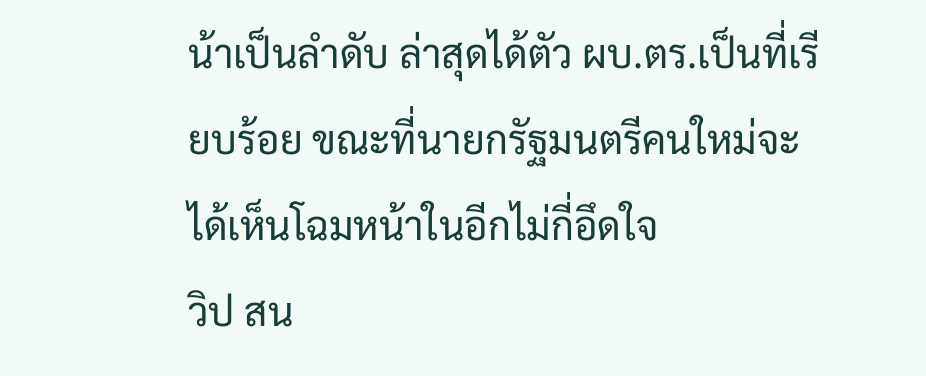น้าเป็นลำดับ ล่าสุดได้ตัว ผบ.ตร.เป็นที่เรียบร้อย ขณะที่นายกรัฐมนตรีคนใหม่จะได้เห็นโฉมหน้าในอีกไม่กี่อึดใจ
วิป สน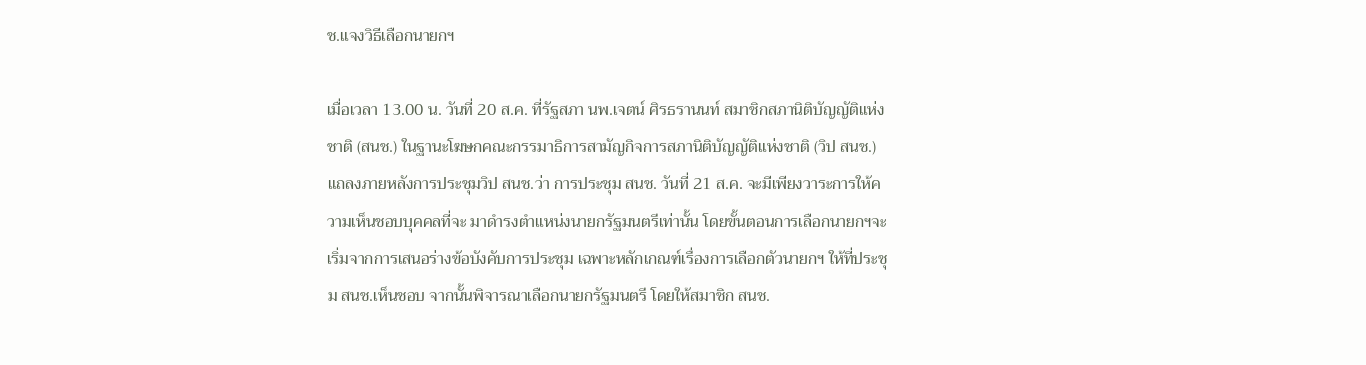ช.แจงวิธีเลือกนายกฯ

เมื่อเวลา 13.00 น. วันที่ 20 ส.ค. ที่รัฐสภา นพ.เจตน์ ศิรธรานนท์ สมาชิกสภานิติบัญญัติแห่งชาติ (สนช.) ในฐานะโฆษกคณะกรรมาธิการสามัญกิจการสภานิติบัญญัติแห่งชาติ (วิป สนช.) แถลงภายหลังการประชุมวิป สนช.ว่า การประชุม สนช. วันที่ 21 ส.ค. จะมีเพียงวาระการให้ความเห็นชอบบุคคลที่จะ มาดำรงตำแหน่งนายกรัฐมนตรีเท่านั้น โดยขั้นตอนการเลือกนายกฯจะเริ่มจากการเสนอร่างข้อบังคับการประชุม เฉพาะหลักเกณฑ์เรื่องการเลือกตัวนายกฯ ให้ที่ประชุม สนช.เห็นชอบ จากนั้นพิจารณาเลือกนายกรัฐมนตรี โดยให้สมาชิก สนช.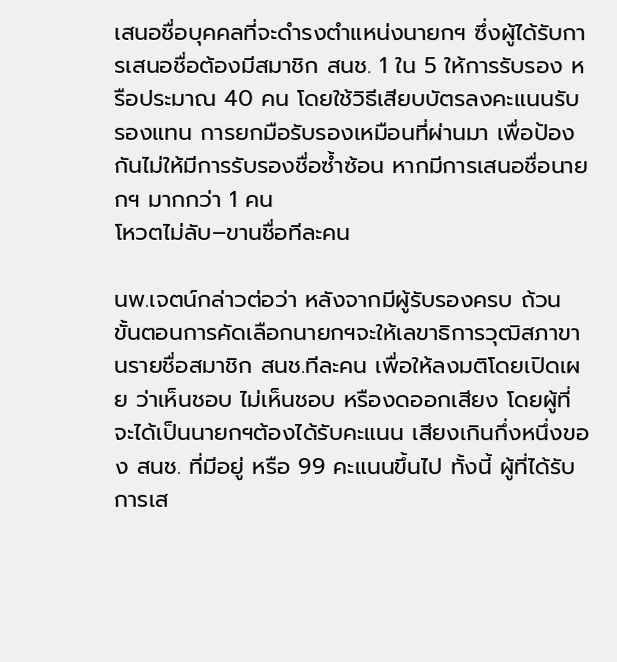เสนอชื่อบุคคลที่จะดำรงตำแหน่งนายกฯ ซึ่งผู้ได้รับการเสนอชื่อต้องมีสมาชิก สนช. 1 ใน 5 ให้การรับรอง หรือประมาณ 40 คน โดยใช้วิธีเสียบบัตรลงคะแนนรับรองแทน การยกมือรับรองเหมือนที่ผ่านมา เพื่อป้องกันไม่ให้มีการรับรองชื่อซ้ำซ้อน หากมีการเสนอชื่อนายกฯ มากกว่า 1 คน
โหวตไม่ลับ–ขานชื่อทีละคน

นพ.เจตน์กล่าวต่อว่า หลังจากมีผู้รับรองครบ ถ้วน ขั้นตอนการคัดเลือกนายกฯจะให้เลขาธิการวุฒิสภาขานรายชื่อสมาชิก สนช.ทีละคน เพื่อให้ลงมติโดยเปิดเผย ว่าเห็นชอบ ไม่เห็นชอบ หรืองดออกเสียง โดยผู้ที่จะได้เป็นนายกฯต้องได้รับคะแนน เสียงเกินกึ่งหนึ่งของ สนช. ที่มีอยู่ หรือ 99 คะแนนขึ้นไป ทั้งนี้ ผู้ที่ได้รับการเส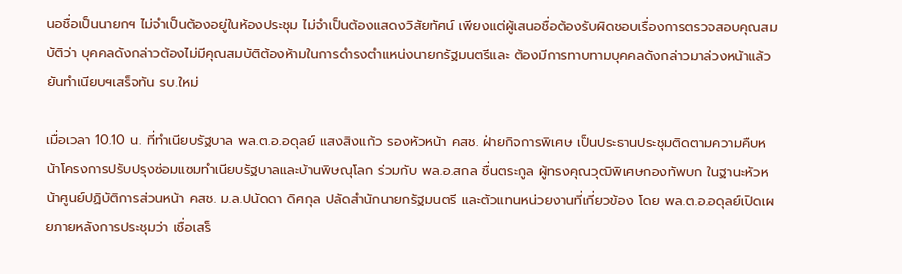นอชื่อเป็นนายกฯ ไม่จำเป็นต้องอยู่ในห้องประชุม ไม่จำเป็นต้องแสดงวิสัยทัศน์ เพียงแต่ผู้เสนอชื่อต้องรับผิดชอบเรื่องการตรวจสอบคุณสมบัติว่า บุคคลดังกล่าวต้องไม่มีคุณสมบัติต้องห้ามในการดำรงตำแหน่งนายกรัฐมนตรีและ ต้องมีการทาบทามบุคคลดังกล่าวมาล่วงหน้าแล้ว
ยันทำเนียบฯเสร็จทัน รบ.ใหม่

เมื่อเวลา 10.10 น. ที่ทำเนียบรัฐบาล พล.ต.อ.อดุลย์ แสงสิงแก้ว รองหัวหน้า คสช. ฝ่ายกิจการพิเศษ เป็นประธานประชุมติดตามความคืบหน้าโครงการปรับปรุงซ่อมแซมทำเนียบรัฐบาลและบ้านพิษณุโลก ร่วมกับ พล.อ.สกล ชื่นตระกูล ผู้ทรงคุณวุฒิพิเศษกองทัพบก ในฐานะหัวหน้าศูนย์ปฏิบัติการส่วนหน้า คสช. ม.ล.ปนัดดา ดิศกุล ปลัดสำนักนายกรัฐมนตรี และตัวแทนหน่วยงานที่เกี่ยวข้อง โดย พล.ต.อ.อดุลย์เปิดเผยภายหลังการประชุมว่า เชื่อเสร็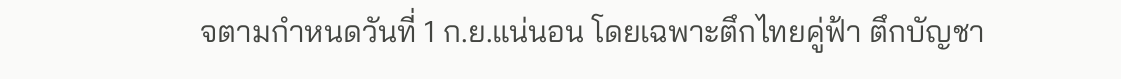จตามกำหนดวันที่ 1 ก.ย.แน่นอน โดยเฉพาะตึกไทยคู่ฟ้า ตึกบัญชา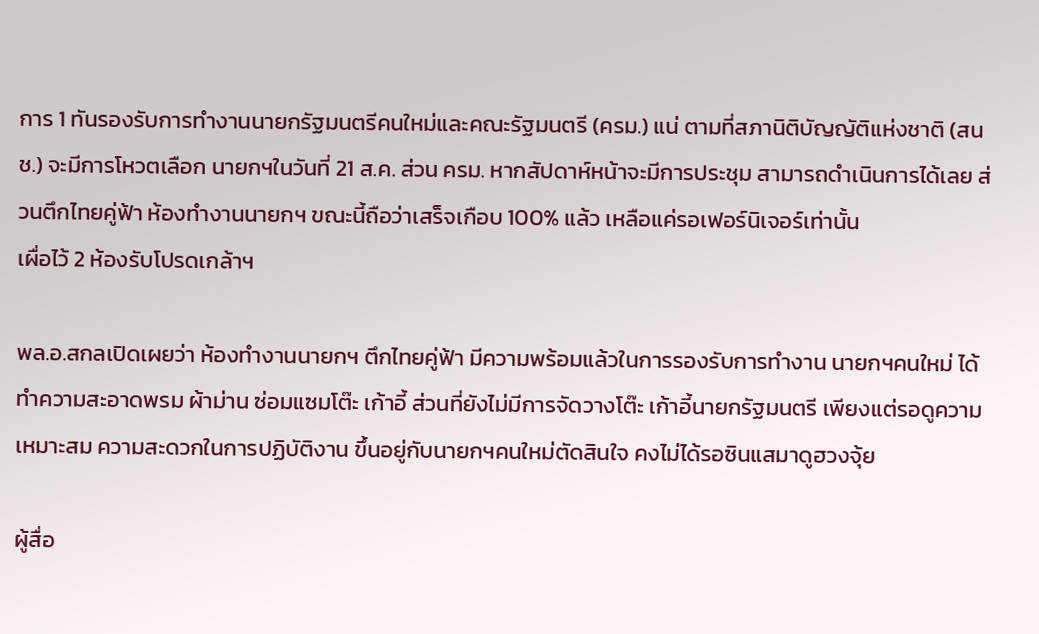การ 1 ทันรองรับการทำงานนายกรัฐมนตรีคนใหม่และคณะรัฐมนตรี (ครม.) แน่ ตามที่สภานิติบัญญัติแห่งชาติ (สนช.) จะมีการโหวตเลือก นายกฯในวันที่ 21 ส.ค. ส่วน ครม. หากสัปดาห์หน้าจะมีการประชุม สามารถดำเนินการได้เลย ส่วนตึกไทยคู่ฟ้า ห้องทำงานนายกฯ ขณะนี้ถือว่าเสร็จเกือบ 100% แล้ว เหลือแค่รอเฟอร์นิเจอร์เท่านั้น
เผื่อไว้ 2 ห้องรับโปรดเกล้าฯ

พล.อ.สกลเปิดเผยว่า ห้องทำงานนายกฯ ตึกไทยคู่ฟ้า มีความพร้อมแล้วในการรองรับการทำงาน นายกฯคนใหม่ ได้ทำความสะอาดพรม ผ้าม่าน ซ่อมแซมโต๊ะ เก้าอี้ ส่วนที่ยังไม่มีการจัดวางโต๊ะ เก้าอี้นายกรัฐมนตรี เพียงแต่รอดูความเหมาะสม ความสะดวกในการปฏิบัติงาน ขึ้นอยู่กับนายกฯคนใหม่ตัดสินใจ คงไม่ได้รอซินแสมาดูฮวงจุ้ย

ผู้สื่อ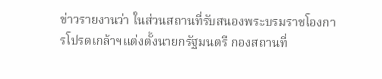ข่าวรายงานว่า ในส่วนสถานที่รับสนองพระบรมราชโองการโปรดเกล้าฯแต่งตั้งนายกรัฐมนตรี กองสถานที่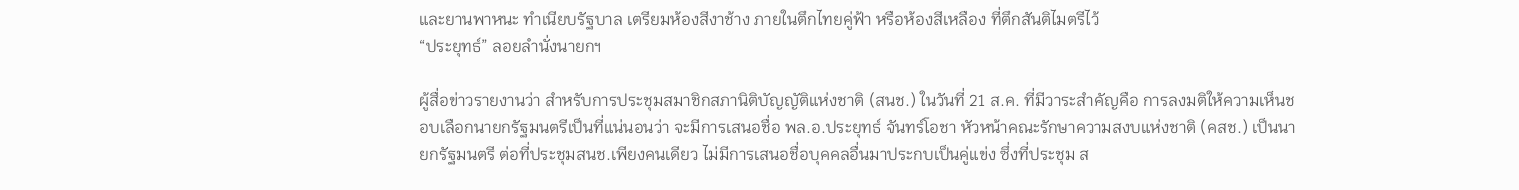และยานพาหนะ ทำเนียบรัฐบาล เตรียมห้องสีงาช้าง ภายในตึกไทยคู่ฟ้า หรือห้องสีเหลือง ที่ตึกสันติไมตรีไว้
“ประยุทธ์” ลอยลำนั่งนายกฯ

ผู้สื่อข่าวรายงานว่า สำหรับการประชุมสมาชิกสภานิติบัญญัติแห่งชาติ (สนช.) ในวันที่ 21 ส.ค. ที่มีวาระสำคัญคือ การลงมติให้ความเห็นชอบเลือกนายกรัฐมนตรีเป็นที่แน่นอนว่า จะมีการเสนอชื่อ พล.อ.ประยุทธ์ จันทร์โอชา หัวหน้าคณะรักษาความสงบแห่งชาติ (คสช.) เป็นนายกรัฐมนตรี ต่อที่ประชุมสนช.เพียงคนเดียว ไม่มีการเสนอชื่อบุคคลอื่นมาประกบเป็นคู่แข่ง ซึ่งที่ประชุม ส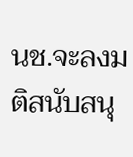นช.จะลงมติสนับสนุ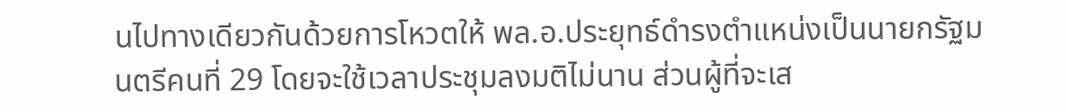นไปทางเดียวกันด้วยการโหวตให้ พล.อ.ประยุทธ์ดำรงตำแหน่งเป็นนายกรัฐมนตรีคนที่ 29 โดยจะใช้เวลาประชุมลงมติไม่นาน ส่วนผู้ที่จะเส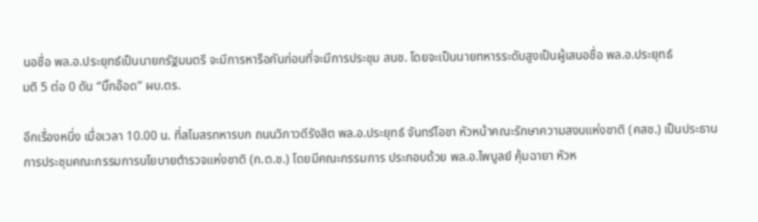นอชื่อ พล.อ.ประยุทธ์เป็นนายกรัฐมนตรี จะมีการหารือกันก่อนที่จะมีการประชุม สนช. โดยจะเป็นนายทหารระดับสูงเป็นผู้เสนอชื่อ พล.อ.ประยุทธ์
มติ 5 ต่อ 0 ดัน “บิ๊กอ๊อด” ผบ.ตร.

อีกเรื่องหนึ่ง เมื่อเวลา 10.00 น. ที่สโมสรทหารบก ถนนวิภาวดีรังสิต พล.อ.ประยุทธ์ จันทร์โอชา หัวหน้าคณะรักษาความสงบแห่งชาติ (คสช.) เป็นประธานการประชุมคณะกรรมการนโยบายตำรวจแห่งชาติ (ก.ต.ช.) โดยมีคณะกรรมการ ประกอบด้วย พล.อ.ไพบูลย์ คุ้มฉายา หัวห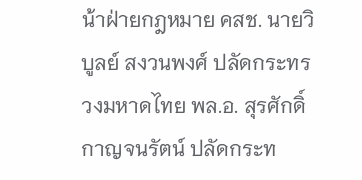น้าฝ่ายกฎหมาย คสช. นายวิบูลย์ สงวนพงศ์ ปลัดกระทรวงมหาดไทย พล.อ. สุรศักดิ์ กาญจนรัตน์ ปลัดกระท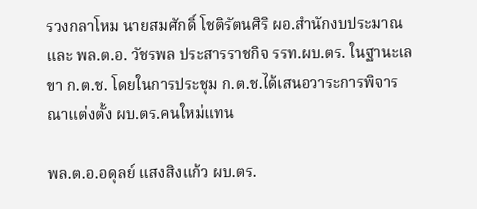รวงกลาโหม นายสมศักดิ์ โชติรัตนศิริ ผอ.สำนักงบประมาณ และ พล.ต.อ. วัชรพล ประสารราชกิจ รรท.ผบ.ตร. ในฐานะเลขา ก.ต.ช. โดยในการประชุม ก.ต.ช.ได้เสนอวาระการพิจารณาแต่งตั้ง ผบ.ตร.คนใหม่แทน

พล.ต.อ.อดุลย์ แสงสิงแก้ว ผบ.ตร.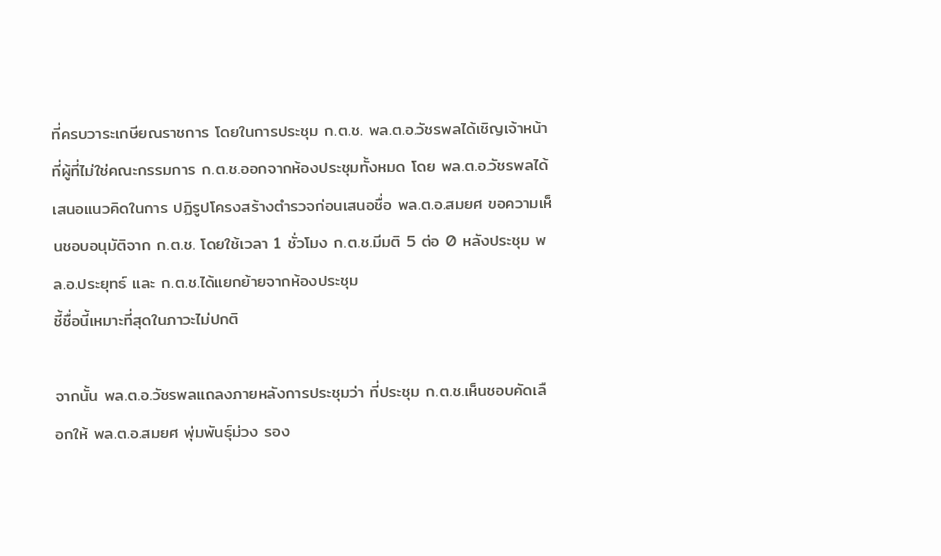ที่ครบวาระเกษียณราชการ โดยในการประชุม ก.ต.ช. พล.ต.อ.วัชรพลได้เชิญเจ้าหน้าที่ผู้ที่ไม่ใช่คณะกรรมการ ก.ต.ช.ออกจากห้องประชุมทั้งหมด โดย พล.ต.อ.วัชรพลได้เสนอแนวคิดในการ ปฏิรูปโครงสร้างตำรวจก่อนเสนอชื่อ พล.ต.อ.สมยศ ขอความเห็นชอบอนุมัติจาก ก.ต.ช. โดยใช้เวลา 1 ชั่วโมง ก.ต.ช.มีมติ 5 ต่อ 0 หลังประชุม พล.อ.ประยุทธ์ และ ก.ต.ช.ได้แยกย้ายจากห้องประชุม
ชี้ชื่อนี้เหมาะที่สุดในภาวะไม่ปกติ

จากนั้น พล.ต.อ.วัชรพลแถลงภายหลังการประชุมว่า ที่ประชุม ก.ต.ช.เห็นชอบคัดเลือกให้ พล.ต.อ.สมยศ พุ่มพันธุ์ม่วง รอง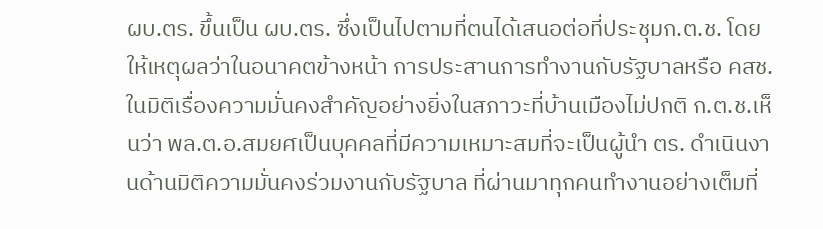ผบ.ตร. ขึ้นเป็น ผบ.ตร. ซึ่งเป็นไปตามที่ตนได้เสนอต่อที่ประชุมก.ต.ช. โดยให้เหตุผลว่าในอนาคตข้างหน้า การประสานการทำงานกับรัฐบาลหรือ คสช.ในมิติเรื่องความมั่นคงสำคัญอย่างยิ่งในสภาวะที่บ้านเมืองไม่ปกติ ก.ต.ช.เห็นว่า พล.ต.อ.สมยศเป็นบุคคลที่มีความเหมาะสมที่จะเป็นผู้นำ ตร. ดำเนินงานด้านมิติความมั่นคงร่วมงานกับรัฐบาล ที่ผ่านมาทุกคนทำงานอย่างเต็มที่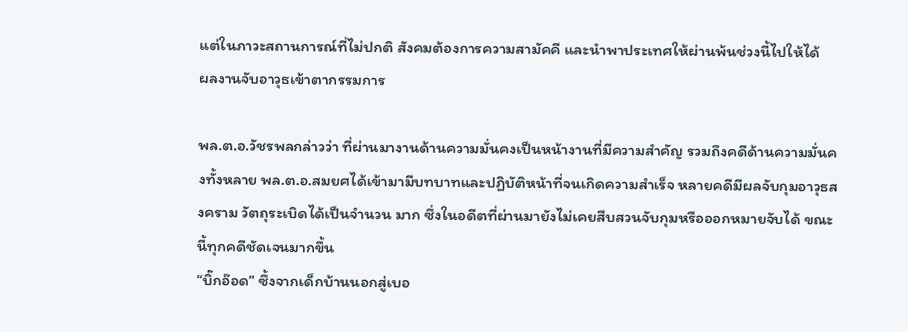แต่ในภาวะสถานการณ์ที่ไม่ปกติ สังคมต้องการความสามัคคี และนำพาประเทศให้ผ่านพ้นช่วงนี้ไปให้ได้
ผลงานจับอาวุธเข้าตากรรมการ

พล.ต.อ.วัชรพลกล่าวว่า ที่ผ่านมางานด้านความมั่นคงเป็นหน้างานที่มีความสำคัญ รวมถึงคดีด้านความมั่นคงทั้งหลาย พล.ต.อ.สมยศได้เข้ามามีบทบาทและปฏิบัติหน้าที่จนเกิดความสำเร็จ หลายคดีมีผลจับกุมอาวุธสงคราม วัตถุระเบิดได้เป็นจำนวน มาก ซึ่งในอดีตที่ผ่านมายังไม่เคยสืบสวนจับกุมหรือออกหมายจับได้ ขณะนี้ทุกคดีชัดเจนมากขึ้น
“บิ๊กอ๊อด” ซึ้งจากเด็กบ้านนอกสู่เบอ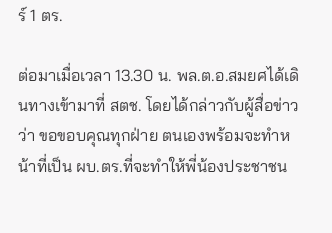ร์ 1 ตร.

ต่อมาเมื่อเวลา 13.30 น. พล.ต.อ.สมยศได้เดินทางเข้ามาที่ สตช. โดยได้กล่าวกับผู้สื่อข่าวว่า ขอขอบคุณทุกฝ่าย ตนเองพร้อมจะทำหน้าที่เป็น ผบ.ตร.ที่จะทำให้พี่น้องประชาชน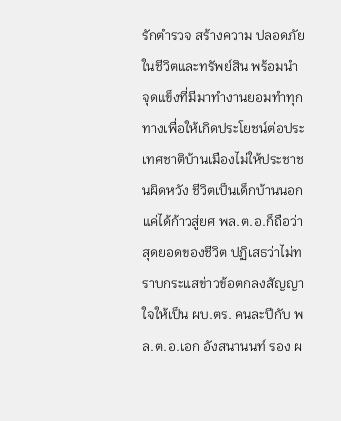รักตำรวจ สร้างความ ปลอดภัยในชีวิตและทรัพย์สิน พร้อมนำจุดแข็งที่มีมาทำงานยอมทำทุกทางเพื่อให้เกิดประโยชน์ต่อประเทศชาติบ้านเมืองไม่ให้ประชาชนผิดหวัง ชีวิตเป็นเด็กบ้านนอกแค่ได้ก้าวสู่ยศ พล.ต.อ.ก็ถือว่าสุดยอดของชีวิต ปฏิเสธว่าไม่ทราบกระแสข่าวข้อตกลงสัญญาใจให้เป็น ผบ.ตร. คนละปีกับ พล.ต.อ.เอก อังสนานนท์ รอง ผ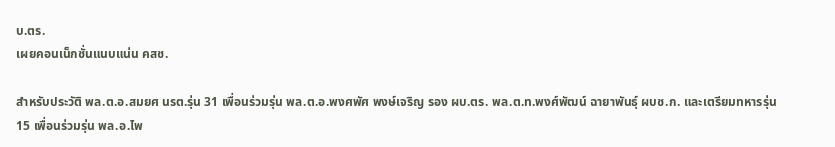บ.ตร.
เผยคอนเน็กชั่นแนบแน่น คสช.

สำหรับประวัติ พล.ต.อ.สมยศ นรต.รุ่น 31 เพื่อนร่วมรุ่น พล.ต.อ.พงศพัศ พงษ์เจริญ รอง ผบ.ตร. พล.ต.ท.พงศ์พัฒน์ ฉายาพันธุ์ ผบช.ก. และเตรียมทหารรุ่น 15 เพื่อนร่วมรุ่น พล.อ.ไพ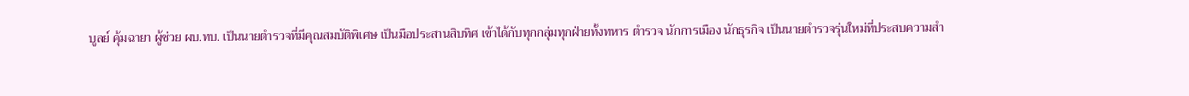บูลย์ คุ้มฉายา ผู้ช่วย ผบ.ทบ. เป็นนายตำรวจที่มีคุณสมบัติพิเศษ เป็นมือประสานสิบทิศ เข้าได้กับทุกกลุ่มทุกฝ่ายทั้งทหาร ตำรวจ นักการเมือง นักธุรกิจ เป็นนายตำรวจรุ่นใหม่ที่ประสบความสำ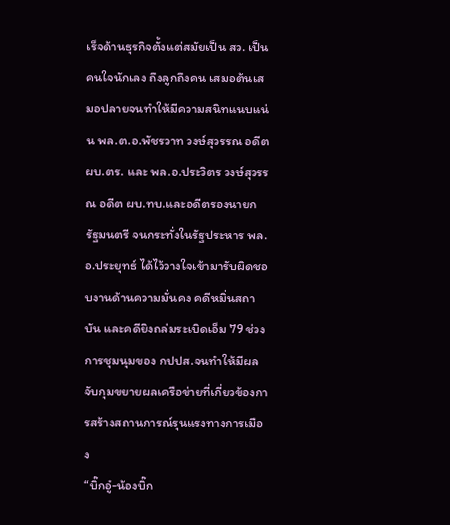เร็จด้านธุรกิจตั้งแต่สมัยเป็น สว. เป็นคนใจนักเลง ถึงลูกถึงคน เสมอต้นเสมอปลายจนทำให้มีความสนิทแนบแน่น พล.ต.อ.พัชรวาท วงษ์สุวรรณ อดีต ผบ.ตร. และ พล.อ.ประวิตร วงษ์สุวรรณ อดีต ผบ.ทบ.และอดีตรองนายกรัฐมนตรี จนกระทั่งในรัฐประหาร พล.อ.ประยุทธ์ ได้ไว้วางใจเข้ามารับผิดชอบงานด้านความมั่นคง คดีหมิ่นสถาบัน และคดียิงถล่มระเบิดเอ็ม 79 ช่วงการชุมนุมของ กปปส.จนทำให้มีผลจับกุมขยายผลเครือข่ายที่เกี่ยวข้องการสร้างสถานการณ์รุนแรงทางการเมือง
“บิ๊กอู๋-น้องบิ๊ก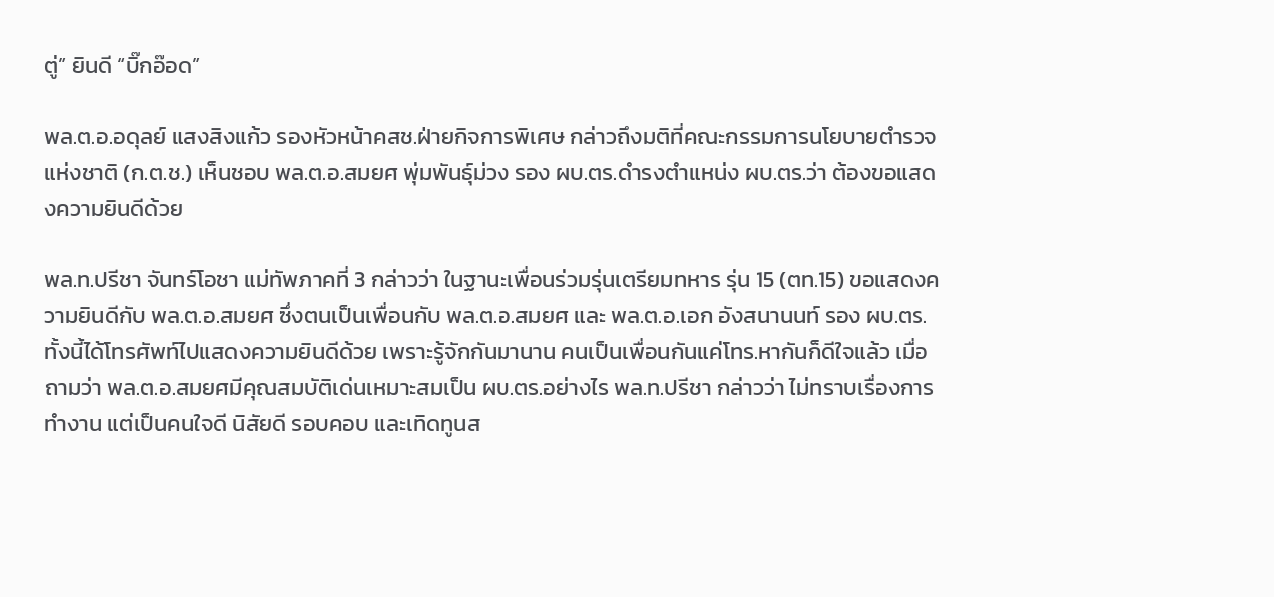ตู่” ยินดี “บิ๊กอ๊อด”

พล.ต.อ.อดุลย์ แสงสิงแก้ว รองหัวหน้าคสช.ฝ่ายกิจการพิเศษ กล่าวถึงมติที่คณะกรรมการนโยบายตำรวจแห่งชาติ (ก.ต.ช.) เห็นชอบ พล.ต.อ.สมยศ พุ่มพันธุ์ม่วง รอง ผบ.ตร.ดำรงตำแหน่ง ผบ.ตร.ว่า ต้องขอแสดงความยินดีด้วย

พล.ท.ปรีชา จันทร์โอชา แม่ทัพภาคที่ 3 กล่าวว่า ในฐานะเพื่อนร่วมรุ่นเตรียมทหาร รุ่น 15 (ตท.15) ขอแสดงความยินดีกับ พล.ต.อ.สมยศ ซึ่งตนเป็นเพื่อนกับ พล.ต.อ.สมยศ และ พล.ต.อ.เอก อังสนานนท์ รอง ผบ.ตร. ทั้งนี้ได้โทรศัพท์ไปแสดงความยินดีด้วย เพราะรู้จักกันมานาน คนเป็นเพื่อนกันแค่โทร.หากันก็ดีใจแล้ว เมื่อถามว่า พล.ต.อ.สมยศมีคุณสมบัติเด่นเหมาะสมเป็น ผบ.ตร.อย่างไร พล.ท.ปรีชา กล่าวว่า ไม่ทราบเรื่องการทำงาน แต่เป็นคนใจดี นิสัยดี รอบคอบ และเทิดทูนส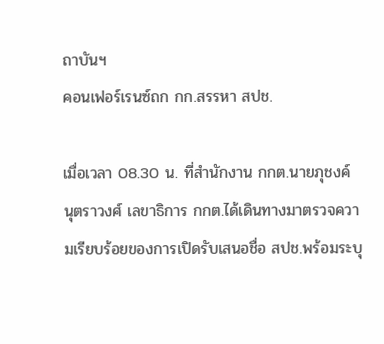ถาบันฯ
คอนเฟอร์เรนซ์ถก กก.สรรหา สปช.

เมื่อเวลา 08.30 น. ที่สำนักงาน กกต.นายภุชงค์ นุตราวงศ์ เลขาธิการ กกต.ได้เดินทางมาตรวจความเรียบร้อยของการเปิดรับเสนอชื่อ สปช.พร้อมระบุ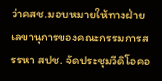ว่าคสช.มอบหมายให้ทางฝ่ายเลขานุการของคณะกรรมการสรรหา สปช. จัดประชุมวีดิโอคอ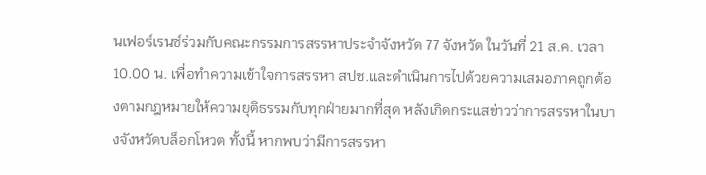นเฟอร์เรนซ์ร่วมกับคณะกรรมการสรรหาประจำจังหวัด 77 จังหวัด ในวันที่ 21 ส.ค. เวลา 10.00 น. เพื่อทำความเข้าใจการสรรหา สปช.และดำเนินการไปด้วยความเสมอภาคถูกต้องตามกฎหมายให้ความยุติธรรมกับทุกฝ่ายมากที่สุด หลังเกิดกระแสข่าวว่าการสรรหาในบางจังหวัดบล็อกโหวต ทั้งนี้ หากพบว่ามีการสรรหา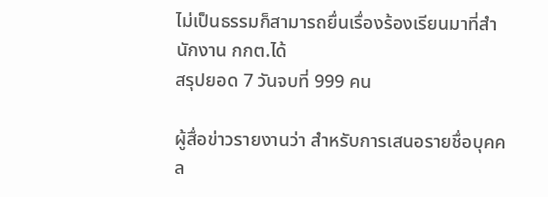ไม่เป็นธรรมก็สามารถยื่นเรื่องร้องเรียนมาที่สำนักงาน กกต.ได้
สรุปยอด 7 วันจบที่ 999 คน

ผู้สื่อข่าวรายงานว่า สำหรับการเสนอรายชื่อบุคคล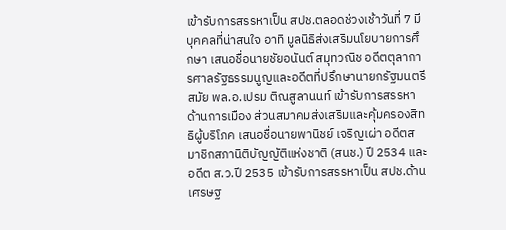เข้ารับการสรรหาเป็น สปช.ตลอดช่วงเช้าวันที่ 7 มีบุคคลที่น่าสนใจ อาทิ มูลนิธิส่งเสริมนโยบายการศึกษา เสนอชื่อนายชัยอนันต์ สมุทวณิช อดีตตุลาการศาลรัฐธรรมนูญและอดีตที่ปรึกษานายกรัฐมนตรีสมัย พล.อ.เปรม ติณสูลานนท์ เข้ารับการสรรหาด้านการเมือง ส่วนสมาคมส่งเสริมและคุ้มครองสิทธิผู้บริโภค เสนอชื่อนายพานิชย์ เจริญเผ่า อดีตสมาชิกสภานิติบัญญัติแห่งชาติ (สนช.) ปี 2534 และอดีต ส.ว.ปี 2535 เข้ารับการสรรหาเป็น สปช.ด้านเศรษฐ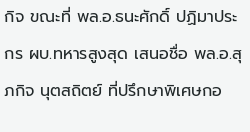กิจ ขณะที่ พล.อ.ธนะศักดิ์ ปฏิมาประกร ผบ.ทหารสูงสุด เสนอชื่อ พล.อ.สุภกิจ นุตสถิตย์ ที่ปรึกษาพิเศษกอ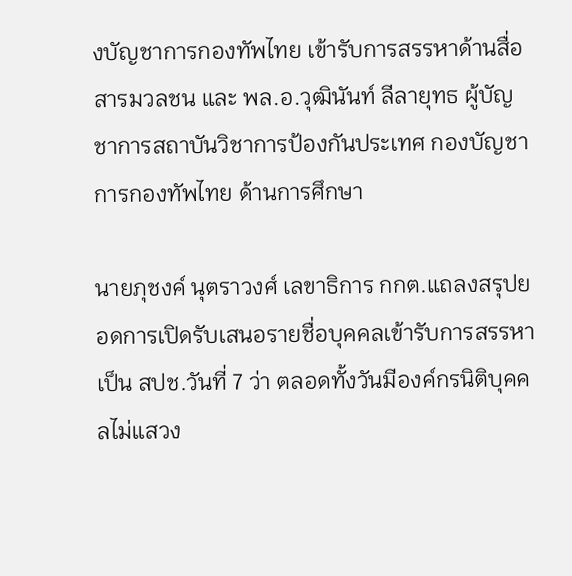งบัญชาการกองทัพไทย เข้ารับการสรรหาด้านสื่อสารมวลชน และ พล.อ.วุฒินันท์ ลีลายุทธ ผู้บัญชาการสถาบันวิชาการป้องกันประเทศ กองบัญชาการกองทัพไทย ด้านการศึกษา

นายภุชงค์ นุตราวงศ์ เลขาธิการ กกต.แถลงสรุปยอดการเปิดรับเสนอรายชื่อบุคคลเข้ารับการสรรหาเป็น สปช.วันที่ 7 ว่า ตลอดทั้งวันมีองค์กรนิติบุคคลไม่แสวง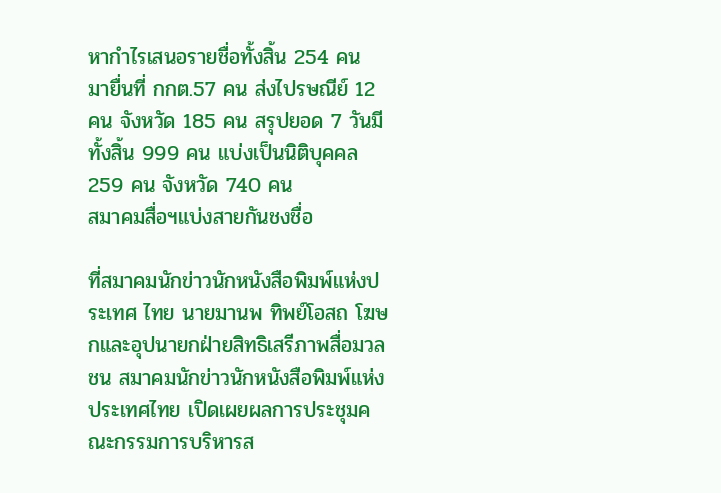หากำไรเสนอรายชื่อทั้งสิ้น 254 คน มายื่นที่ กกต.57 คน ส่งไปรษณีย์ 12 คน จังหวัด 185 คน สรุปยอด 7 วันมีทั้งสิ้น 999 คน แบ่งเป็นนิติบุคคล 259 คน จังหวัด 740 คน
สมาคมสื่อฯแบ่งสายกันชงชื่อ

ที่สมาคมนักข่าวนักหนังสือพิมพ์แห่งประเทศ ไทย นายมานพ ทิพย์โอสถ โฆษกและอุปนายกฝ่ายสิทธิเสรีภาพสื่อมวลชน สมาคมนักข่าวนักหนังสือพิมพ์แห่งประเทศไทย เปิดเผยผลการประชุมคณะกรรมการบริหารส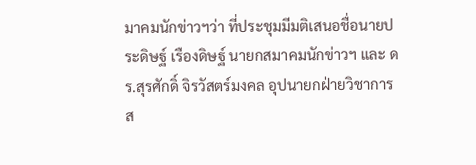มาคมนักข่าวฯว่า ที่ประชุมมีมติเสนอชื่อนายประดิษฐ์ เรืองดิษฐ์ นายกสมาคมนักข่าวฯ และ ดร.สุรศักดิ์ จิรวัสตร์มงคล อุปนายกฝ่ายวิชาการ ส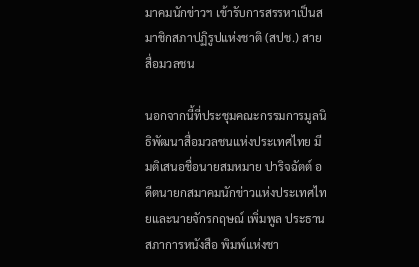มาคมนักข่าวฯ เข้ารับการสรรหาเป็นสมาชิกสภาปฏิรูปแห่งชาติ (สปช.) สายสื่อมวลชน

นอกจากนี้ที่ประชุมคณะกรรมการมูลนิธิพัฒนาสื่อมวลชนแห่งประเทศไทย มีมติเสนอชื่อนายสมหมาย ปาริจฉัตต์ อดีตนายกสมาคมนักข่าวแห่งประเทศไทยและนายจักรกฤษณ์ เพิ่มพูล ประธานสภาการหนังสือ พิมพ์แห่งชา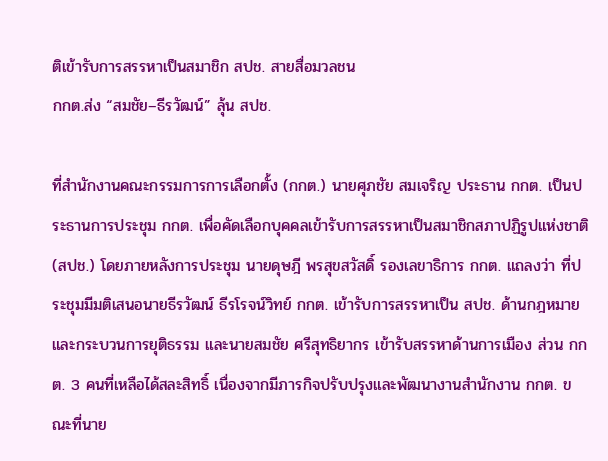ติเข้ารับการสรรหาเป็นสมาชิก สปช. สายสื่อมวลชน
กกต.ส่ง “สมชัย–ธีรวัฒน์” ลุ้น สปช.

ที่สำนักงานคณะกรรมการการเลือกตั้ง (กกต.) นายศุภชัย สมเจริญ ประธาน กกต. เป็นประธานการประชุม กกต. เพื่อคัดเลือกบุคคลเข้ารับการสรรหาเป็นสมาชิกสภาปฏิรูปแห่งชาติ (สปช.) โดยภายหลังการประชุม นายดุษฎี พรสุขสวัสดิ์ รองเลขาธิการ กกต. แถลงว่า ที่ประชุมมีมติเสนอนายธีรวัฒน์ ธีรโรจน์วิทย์ กกต. เข้ารับการสรรหาเป็น สปช. ด้านกฎหมายและกระบวนการยุติธรรม และนายสมชัย ศรีสุทธิยากร เข้ารับสรรหาด้านการเมือง ส่วน กกต. 3 คนที่เหลือได้สละสิทธิ์ เนื่องจากมีภารกิจปรับปรุงและพัฒนางานสำนักงาน กกต. ขณะที่นาย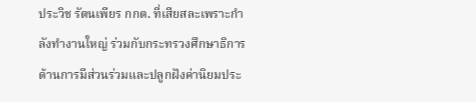ประวิช รัตนเพียร กกต. ที่เสียสละเพราะกำลังทำงานใหญ่ ร่วมกับกระทรวงศึกษาธิการ ด้านการมีส่วนร่วมและปลูกฝังค่านิยมประ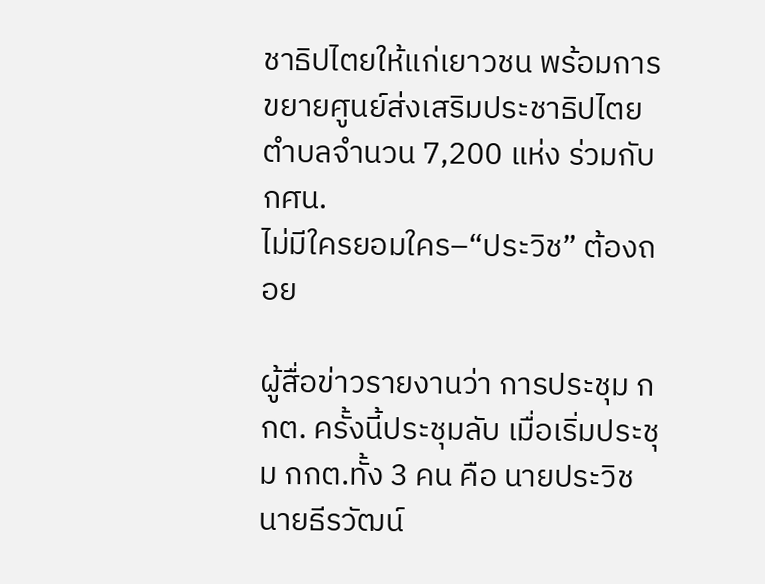ชาธิปไตยให้แก่เยาวชน พร้อมการขยายศูนย์ส่งเสริมประชาธิปไตยตำบลจำนวน 7,200 แห่ง ร่วมกับ กศน.
ไม่มีใครยอมใคร–“ประวิช” ต้องถอย

ผู้สื่อข่าวรายงานว่า การประชุม กกต. ครั้งนี้ประชุมลับ เมื่อเริ่มประชุม กกต.ทั้ง 3 คน คือ นายประวิช นายธีรวัฒน์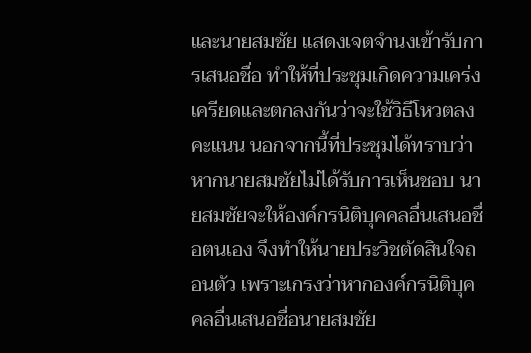และนายสมชัย แสดงเจตจำนงเข้ารับการเสนอชื่อ ทำให้ที่ประชุมเกิดความเคร่งเครียดและตกลงกันว่าจะใช้วิธีโหวตลงคะแนน นอกจากนี้ที่ประชุมได้ทราบว่าหากนายสมชัยไม่ได้รับการเห็นชอบ นายสมชัยจะให้องค์กรนิติบุคคลอื่นเสนอชื่อตนเอง จึงทำให้นายประวิชตัดสินใจถอนตัว เพราะเกรงว่าหากองค์กรนิติบุคคลอื่นเสนอชื่อนายสมชัย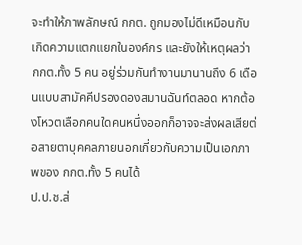จะทำให้ภาพลักษณ์ กกต. ถูกมองไม่ดีเหมือนกับเกิดความแตกแยกในองค์กร และยังให้เหตุผลว่า กกต.ทั้ง 5 คน อยู่ร่วมกันทำงานมานานถึง 6 เดือนแบบสามัคคีปรองดองสมานฉันท์ตลอด หากต้องโหวตเลือกคนใดคนหนึ่งออกก็อาจจะส่งผลเสียต่อสายตาบุคคลภายนอกเกี่ยวกับความเป็นเอกภาพของ กกต.ทั้ง 5 คนได้
ป.ป.ช.ส่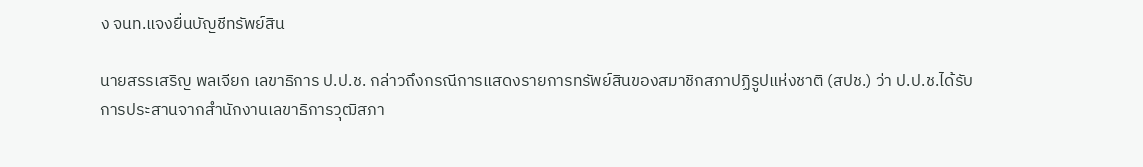ง จนท.แจงยื่นบัญชีทรัพย์สิน

นายสรรเสริญ พลเจียก เลขาธิการ ป.ป.ช. กล่าวถึงกรณีการแสดงรายการทรัพย์สินของสมาชิกสภาปฏิรูปแห่งชาติ (สปช.) ว่า ป.ป.ช.ได้รับการประสานจากสำนักงานเลขาธิการวุฒิสภา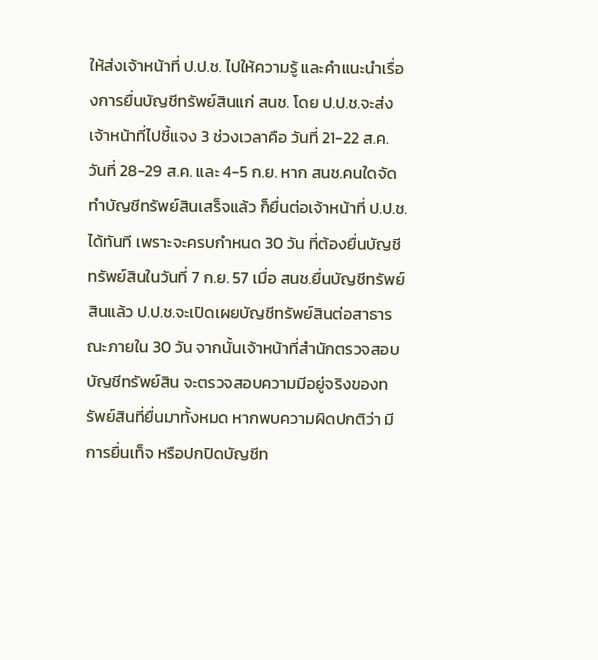ให้ส่งเจ้าหน้าที่ ป.ป.ช. ไปให้ความรู้ และคำแนะนำเรื่องการยื่นบัญชีทรัพย์สินแก่ สนช. โดย ป.ป.ช.จะส่งเจ้าหน้าที่ไปชี้แจง 3 ช่วงเวลาคือ วันที่ 21-22 ส.ค. วันที่ 28-29 ส.ค. และ 4-5 ก.ย. หาก สนช.คนใดจัดทำบัญชีทรัพย์สินเสร็จแล้ว ก็ยื่นต่อเจ้าหน้าที่ ป.ป.ช.ได้ทันที เพราะจะครบกำหนด 30 วัน ที่ต้องยื่นบัญชีทรัพย์สินในวันที่ 7 ก.ย. 57 เมื่อ สนช.ยื่นบัญชีทรัพย์สินแล้ว ป.ป.ช.จะเปิดเผยบัญชีทรัพย์สินต่อสาธารณะภายใน 30 วัน จากนั้นเจ้าหน้าที่สำนักตรวจสอบบัญชีทรัพย์สิน จะตรวจสอบความมีอยู่จริงของทรัพย์สินที่ยื่นมาทั้งหมด หากพบความผิดปกติว่า มีการยื่นเท็จ หรือปกปิดบัญชีท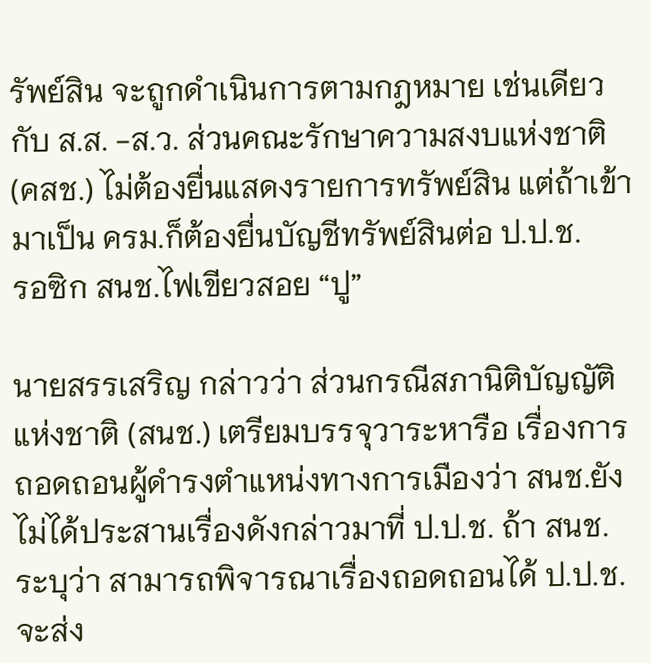รัพย์สิน จะถูกดำเนินการตามกฎหมาย เช่นเดียวกับ ส.ส. -ส.ว. ส่วนคณะรักษาความสงบแห่งชาติ (คสช.) ไม่ต้องยื่นแสดงรายการทรัพย์สิน แต่ถ้าเข้ามาเป็น ครม.ก็ต้องยื่นบัญชีทรัพย์สินต่อ ป.ป.ช.
รอซิก สนช.ไฟเขียวสอย “ปู”

นายสรรเสริญ กล่าวว่า ส่วนกรณีสภานิติบัญญัติแห่งชาติ (สนช.) เตรียมบรรจุวาระหารือ เรื่องการถอดถอนผู้ดำรงตำแหน่งทางการเมืองว่า สนช.ยังไม่ได้ประสานเรื่องดังกล่าวมาที่ ป.ป.ช. ถ้า สนช.ระบุว่า สามารถพิจารณาเรื่องถอดถอนได้ ป.ป.ช.จะส่ง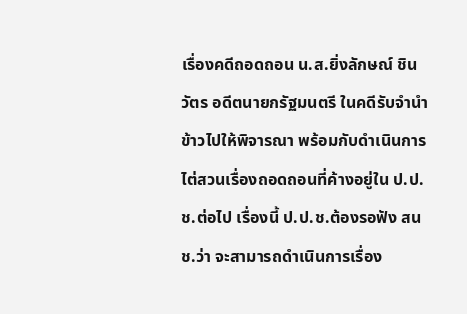เรื่องคดีถอดถอน น.ส.ยิ่งลักษณ์ ชินวัตร อดีตนายกรัฐมนตรี ในคดีรับจำนำข้าวไปให้พิจารณา พร้อมกับดำเนินการไต่สวนเรื่องถอดถอนที่ค้างอยู่ใน ป.ป.ช.ต่อไป เรื่องนี้ ป.ป.ช.ต้องรอฟัง สนช.ว่า จะสามารถดำเนินการเรื่อง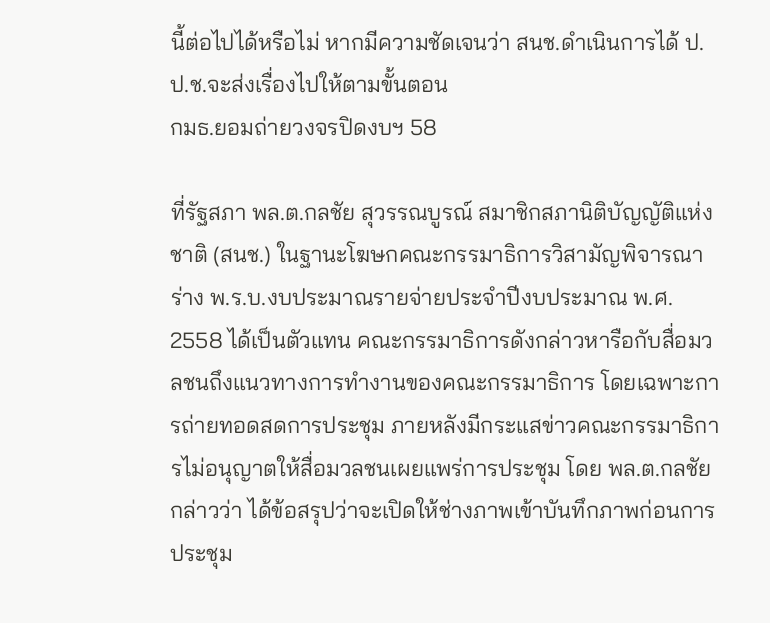นี้ต่อไปได้หรือไม่ หากมีความชัดเจนว่า สนช.ดำเนินการได้ ป.ป.ช.จะส่งเรื่องไปให้ตามขั้นตอน
กมธ.ยอมถ่ายวงจรปิดงบฯ 58

ที่รัฐสภา พล.ต.กลชัย สุวรรณบูรณ์ สมาชิกสภานิติบัญญัติแห่งชาติ (สนช.) ในฐานะโฆษกคณะกรรมาธิการวิสามัญพิจารณาร่าง พ.ร.บ.งบประมาณรายจ่ายประจำปีงบประมาณ พ.ศ. 2558 ได้เป็นตัวแทน คณะกรรมาธิการดังกล่าวหารือกับสื่อมวลชนถึงแนวทางการทำงานของคณะกรรมาธิการ โดยเฉพาะการถ่ายทอดสดการประชุม ภายหลังมีกระแสข่าวคณะกรรมาธิการไม่อนุญาตให้สื่อมวลชนเผยแพร่การประชุม โดย พล.ต.กลชัย กล่าวว่า ได้ข้อสรุปว่าจะเปิดให้ช่างภาพเข้าบันทึกภาพก่อนการประชุม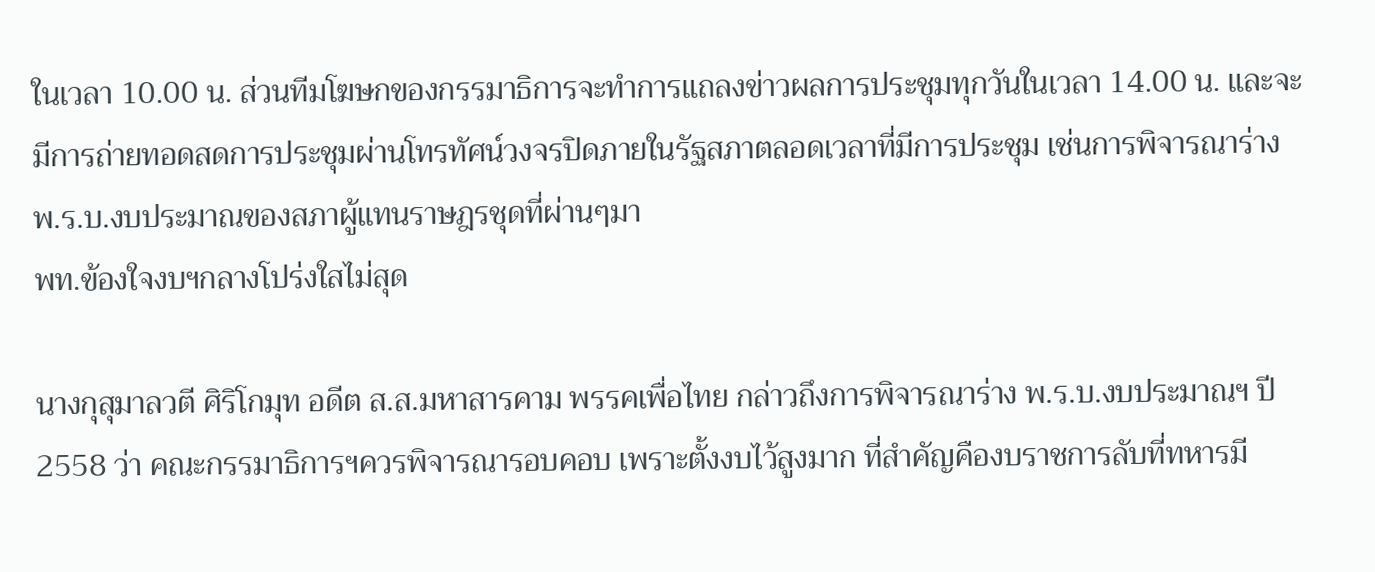ในเวลา 10.00 น. ส่วนทีมโฆษกของกรรมาธิการจะทำการแถลงข่าวผลการประชุมทุกวันในเวลา 14.00 น. และจะมีการถ่ายทอดสดการประชุมผ่านโทรทัศน์วงจรปิดภายในรัฐสภาตลอดเวลาที่มีการประชุม เช่นการพิจารณาร่าง พ.ร.บ.งบประมาณของสภาผู้แทนราษฎรชุดที่ผ่านๆมา
พท.ข้องใจงบฯกลางโปร่งใสไม่สุด

นางกุสุมาลวตี ศิริโกมุท อดีต ส.ส.มหาสารคาม พรรคเพื่อไทย กล่าวถึงการพิจารณาร่าง พ.ร.บ.งบประมาณฯ ปี 2558 ว่า คณะกรรมาธิการฯควรพิจารณารอบคอบ เพราะตั้งงบไว้สูงมาก ที่สำคัญคืองบราชการลับที่ทหารมี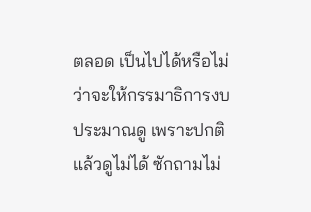ตลอด เป็นไปได้หรือไม่ว่าจะให้กรรมาธิการงบประมาณดู เพราะปกติแล้วดูไม่ได้ ซักถามไม่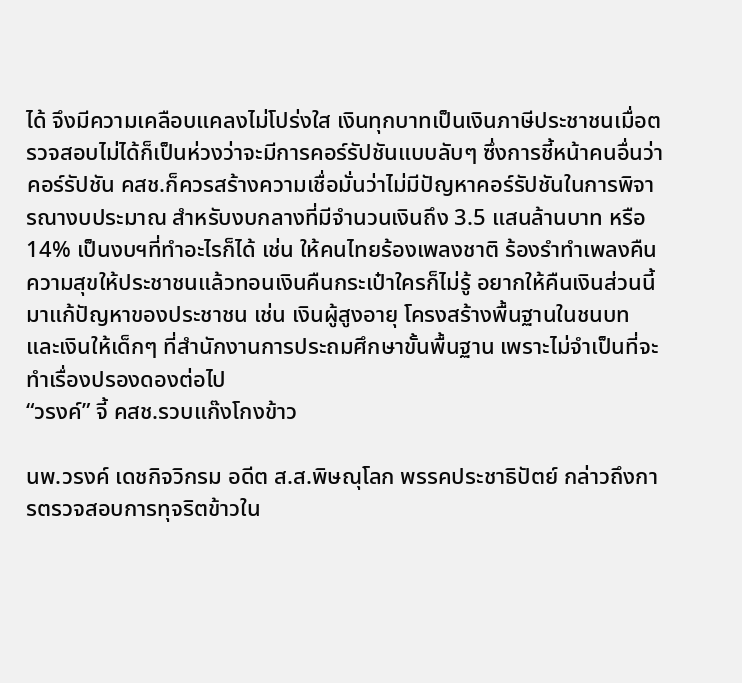ได้ จึงมีความเคลือบแคลงไม่โปร่งใส เงินทุกบาทเป็นเงินภาษีประชาชนเมื่อตรวจสอบไม่ได้ก็เป็นห่วงว่าจะมีการคอร์รัปชันแบบลับๆ ซึ่งการชี้หน้าคนอื่นว่าคอร์รัปชัน คสช.ก็ควรสร้างความเชื่อมั่นว่าไม่มีปัญหาคอร์รัปชันในการพิจารณางบประมาณ สำหรับงบกลางที่มีจำนวนเงินถึง 3.5 แสนล้านบาท หรือ 14% เป็นงบฯที่ทำอะไรก็ได้ เช่น ให้คนไทยร้องเพลงชาติ ร้องรำทำเพลงคืนความสุขให้ประชาชนแล้วทอนเงินคืนกระเป๋าใครก็ไม่รู้ อยากให้คืนเงินส่วนนี้มาแก้ปัญหาของประชาชน เช่น เงินผู้สูงอายุ โครงสร้างพื้นฐานในชนบท และเงินให้เด็กๆ ที่สำนักงานการประถมศึกษาขั้นพื้นฐาน เพราะไม่จำเป็นที่จะทำเรื่องปรองดองต่อไป
“วรงค์” จี้ คสช.รวบแก๊งโกงข้าว

นพ.วรงค์ เดชกิจวิกรม อดีต ส.ส.พิษณุโลก พรรคประชาธิปัตย์ กล่าวถึงการตรวจสอบการทุจริตข้าวใน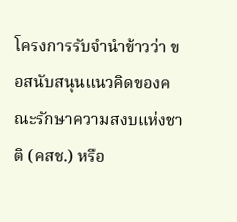โครงการรับจำนำข้าวว่า ขอสนับสนุนแนวคิดของคณะรักษาความสงบแห่งชาติ (คสช.) หรือ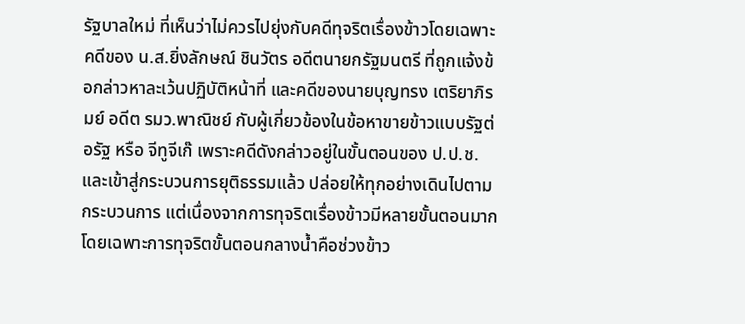รัฐบาลใหม่ ที่เห็นว่าไม่ควรไปยุ่งกับคดีทุจริตเรื่องข้าวโดยเฉพาะคดีของ น.ส.ยิ่งลักษณ์ ชินวัตร อดีตนายกรัฐมนตรี ที่ถูกแจ้งข้อกล่าวหาละเว้นปฏิบัติหน้าที่ และคดีของนายบุญทรง เตริยาภิรมย์ อดีต รมว.พาณิชย์ กับผู้เกี่ยวข้องในข้อหาขายข้าวแบบรัฐต่อรัฐ หรือ จีทูจีเก๊ เพราะคดีดังกล่าวอยู่ในขั้นตอนของ ป.ป.ช.และเข้าสู่กระบวนการยุติธรรมแล้ว ปล่อยให้ทุกอย่างเดินไปตามกระบวนการ แต่เนื่องจากการทุจริตเรื่องข้าวมีหลายขั้นตอนมาก โดยเฉพาะการทุจริตขั้นตอนกลางน้ำคือช่วงข้าว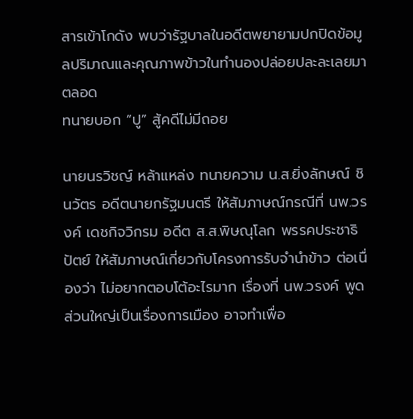สารเข้าโกดัง พบว่ารัฐบาลในอดีตพยายามปกปิดข้อมูลปริมาณและคุณภาพข้าวในทำนองปล่อยปละละเลยมาตลอด
ทนายบอก “ปู” สู้คดีไม่มีถอย

นายนรวิชญ์ หล้าแหล่ง ทนายความ น.ส.ยิ่งลักษณ์ ชินวัตร อดีตนายกรัฐมนตรี ให้สัมภาษณ์กรณีที่ นพ.วรงค์ เดชกิจวิกรม อดีต ส.ส.พิษณุโลก พรรคประชาธิปัตย์ ให้สัมภาษณ์เกี่ยวกับโครงการรับจำนำข้าว ต่อเนื่องว่า ไม่อยากตอบโต้อะไรมาก เรื่องที่ นพ.วรงค์ พูดส่วนใหญ่เป็นเรื่องการเมือง อาจทำเพื่อ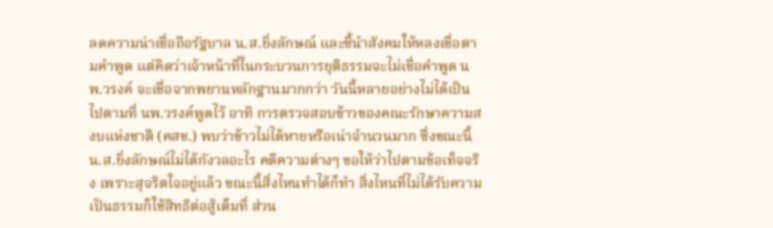ลดความน่าเชื่อถือรัฐบาล น.ส.ยิ่งลักษณ์ และชี้นำสังคมให้หลงเชื่อตามคำพูด แต่คิดว่าเจ้าหน้าที่ในกระบวนการยุติธรรมจะไม่เชื่อคำพูด นพ.วรงค์ จะเชื่อจากพยานหลักฐานมากกว่า วันนี้หลายอย่างไม่ได้เป็นไปตามที่ นพ.วรงค์พูดไว้ อาทิ การตรวจสอบข้าวของคณะรักษาความสงบแห่งชาติ (คสช.) พบว่าข้าวไม่ได้หายหรือเน่าจำนวนมาก ซึ่งขณะนี้ น.ส.ยิ่งลักษณ์ไม่ได้กังวลอะไร คดีความต่างๆ ขอให้ว่าไปตามข้อเท็จจริง เพราะสุจริตใจอยู่แล้ว ขณะนี้สิ่งไหนทำได้ก็ทำ สิ่งไหนที่ไม่ได้รับความเป็นธรรมก็ใช้สิทธิต่อสู้เต็มที่ ส่วน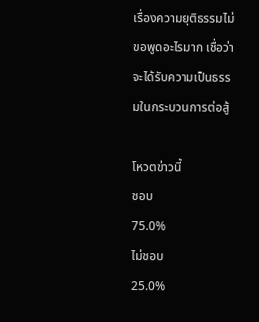เรื่องความยุติธรรมไม่ขอพูดอะไรมาก เชื่อว่าจะได้รับความเป็นธรรมในกระบวนการต่อสู้

โหวตข่าวนี้
ชอบ
75.0%
ไม่ชอบ
25.0%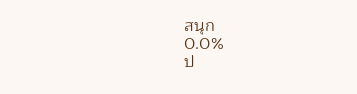สนุก
0.0%
ป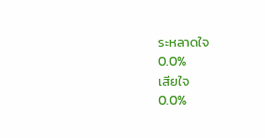ระหลาดใจ
0.0%
เสียใจ
0.0%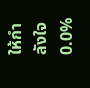ให้กำลังใจ
0.0%